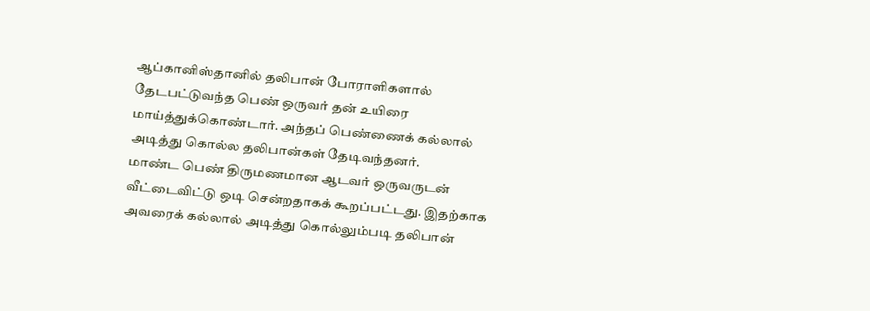ஆப்கானிஸ்தானில் தலிபான் போராளிகளால் தேடபட்டுவந்த பெண் ஒருவர் தன் உயிரை மாய்த்துக்கொண்டார். அந்தப் பெண்ணைக் கல்லால் அடித்து கொல்ல தலிபான்கள் தேடிவந்தனர்.
மாண்ட பெண் திருமணமான ஆடவர் ஒருவருடன் வீட்டைவிட்டு ஒடி சென்றதாகக் கூறப்பட்டது. இதற்காக அவரைக் கல்லால் அடித்து கொல்லும்படி தலிபான்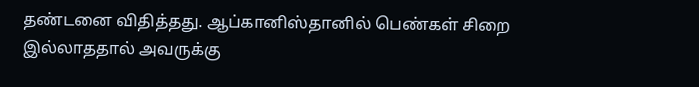தண்டனை விதித்தது. ஆப்கானிஸ்தானில் பெண்கள் சிறை இல்லாததால் அவருக்கு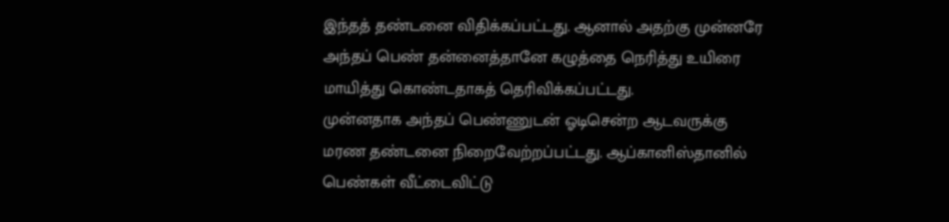இந்தத் தண்டனை விதிக்கப்பட்டது. ஆனால் அதற்கு முன்னரே அந்தப் பெண் தன்னைத்தானே கழுத்தை நெரித்து உயிரை மாயித்து கொண்டதாகத் தெரிவிக்கப்பட்டது.
முன்னதாக அந்தப் பெண்ணுடன் ஓடிசென்ற ஆடவருக்கு மரண தண்டனை நிறைவேற்றப்பட்டது. ஆப்கானிஸ்தானில் பெண்கள் வீட்டைவிட்டு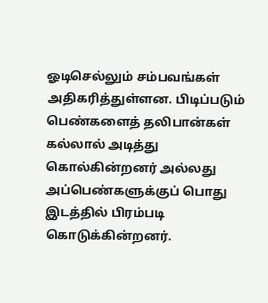ஓடிசெல்லும் சம்பவங்கள் அதிகரித்துள்ளன. பிடிப்படும் பெண்களைத் தலிபான்கள் கல்லால் அடித்து கொல்கின்றனர் அல்லது அப்பெண்களுக்குப் பொது இடத்தில் பிரம்படி கொடுக்கின்றனர்.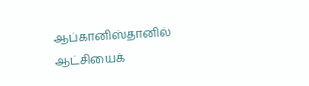ஆப்கானிஸ்தானில் ஆட்சியைக்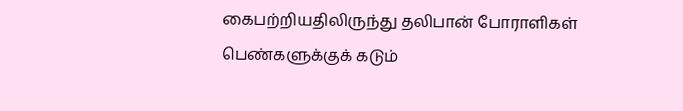கைபற்றியதிலிருந்து தலிபான் போராளிகள் பெண்களுக்குக் கடும்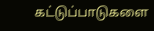கட்டுப்பாடுகளை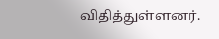விதித்துள்ளனர்.